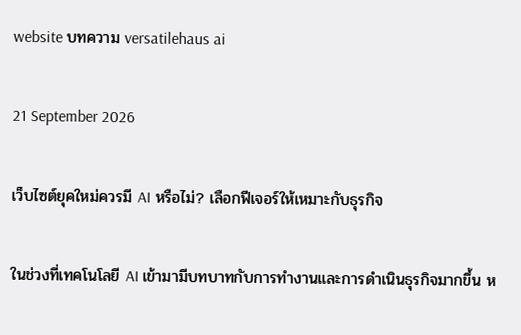website บทความ versatilehaus ai

21 September 2026

เว็บไซต์ยุคใหม่ควรมี AI หรือไม่? เลือกฟีเจอร์ให้เหมาะกับธุรกิจ

ในช่วงที่เทคโนโลยี AI เข้ามามีบทบาทกับการทำงานและการดำเนินธุรกิจมากขึ้น ห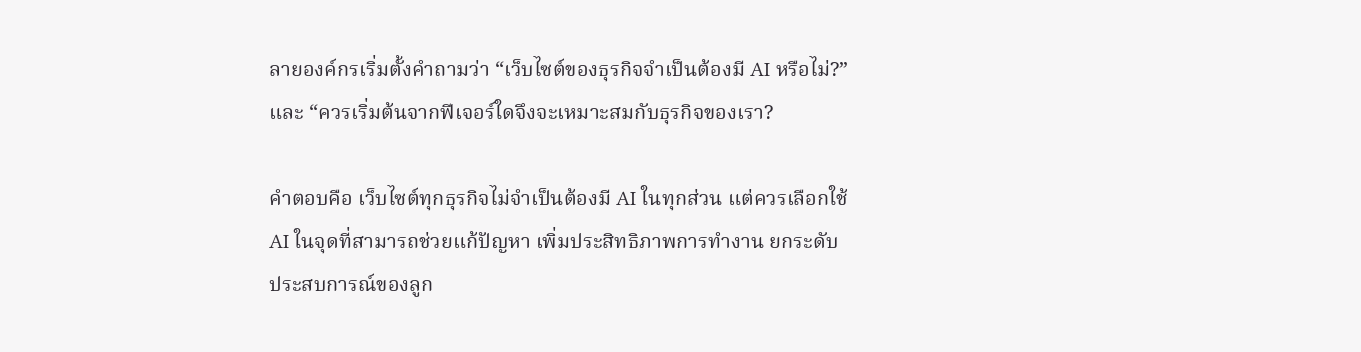ลายองค์กรเริ่มตั้งคำถามว่า “เว็บไซต์ของธุรกิจจำเป็นต้องมี AI หรือไม่?” และ “ควรเริ่มต้นจากฟีเจอร์ใดจึงจะเหมาะสมกับธุรกิจของเรา?

คำตอบคือ เว็บไซต์ทุกธุรกิจไม่จำเป็นต้องมี AI ในทุกส่วน แต่ควรเลือกใช้ AI ในจุดที่สามารถช่วยแก้ปัญหา เพิ่มประสิทธิภาพการทำงาน ยกระดับประสบการณ์ของลูก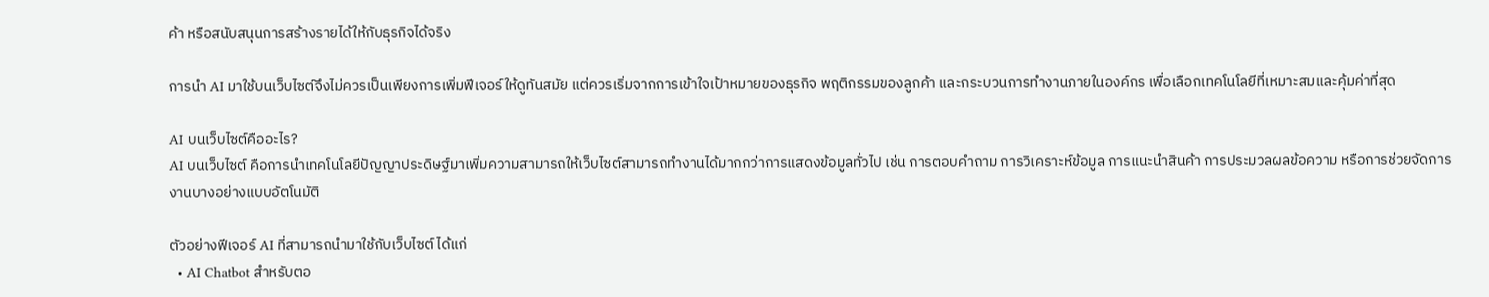ค้า หรือสนับสนุนการสร้างรายได้ให้กับธุรกิจได้จริง

การนำ AI มาใช้บนเว็บไซต์จึงไม่ควรเป็นเพียงการเพิ่มฟีเจอร์ให้ดูทันสมัย แต่ควรเริ่มจากการเข้าใจเป้าหมายของธุรกิจ พฤติกรรมของลูกค้า และกระบวนการทำงานภายในองค์กร เพื่อเลือกเทคโนโลยีที่เหมาะสมและคุ้มค่าที่สุด

AI บนเว็บไซต์คืออะไร?
AI บนเว็บไซต์ คือการนำเทคโนโลยีปัญญาประดิษฐ์มาเพิ่มความสามารถให้เว็บไซต์สามารถทำงานได้มากกว่าการแสดงข้อมูลทั่วไป เช่น การตอบคำถาม การวิเคราะห์ข้อมูล การแนะนำสินค้า การประมวลผลข้อความ หรือการช่วยจัดการงานบางอย่างแบบอัตโนมัติ

ตัวอย่างฟีเจอร์ AI ที่สามารถนำมาใช้กับเว็บไซต์ ได้แก่
  • AI Chatbot สำหรับตอ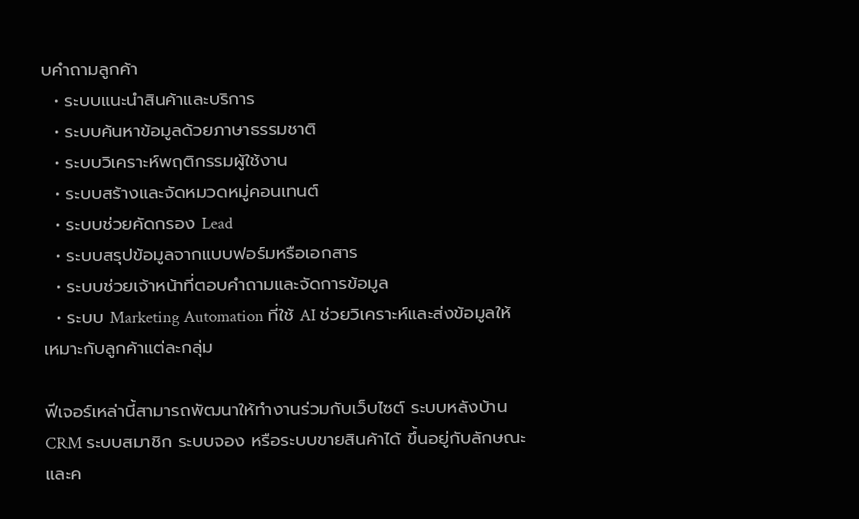บคำถามลูกค้า
  • ระบบแนะนำสินค้าและบริการ
  • ระบบค้นหาข้อมูลด้วยภาษาธรรมชาติ
  • ระบบวิเคราะห์พฤติกรรมผู้ใช้งาน
  • ระบบสร้างและจัดหมวดหมู่คอนเทนต์
  • ระบบช่วยคัดกรอง Lead
  • ระบบสรุปข้อมูลจากแบบฟอร์มหรือเอกสาร
  • ระบบช่วยเจ้าหน้าที่ตอบคำถามและจัดการข้อมูล
  • ระบบ Marketing Automation ที่ใช้ AI ช่วยวิเคราะห์และส่งข้อมูลให้เหมาะกับลูกค้าแต่ละกลุ่ม

ฟีเจอร์เหล่านี้สามารถพัฒนาให้ทำงานร่วมกับเว็บไซต์ ระบบหลังบ้าน CRM ระบบสมาชิก ระบบจอง หรือระบบขายสินค้าได้ ขึ้นอยู่กับลักษณะและค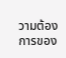วามต้องการของ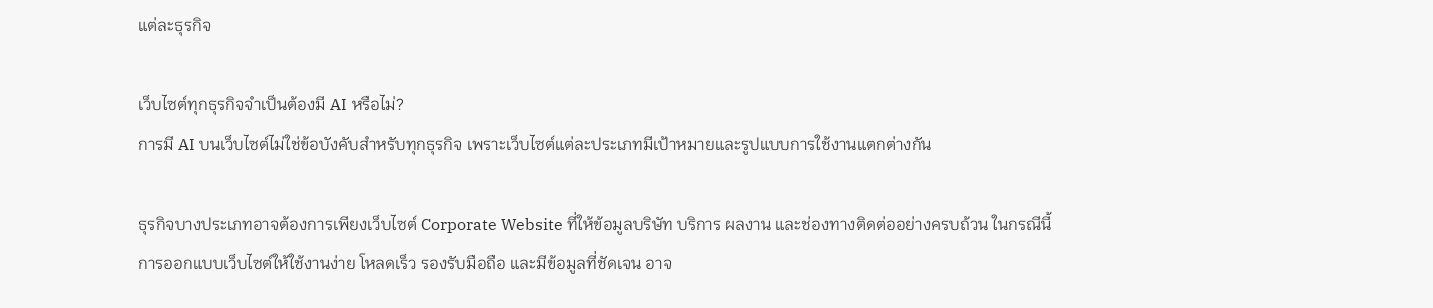แต่ละธุรกิจ

เว็บไซต์ทุกธุรกิจจำเป็นต้องมี AI หรือไม่?
การมี AI บนเว็บไซต์ไม่ใช่ข้อบังคับสำหรับทุกธุรกิจ เพราะเว็บไซต์แต่ละประเภทมีเป้าหมายและรูปแบบการใช้งานแตกต่างกัน

ธุรกิจบางประเภทอาจต้องการเพียงเว็บไซต์ Corporate Website ที่ให้ข้อมูลบริษัท บริการ ผลงาน และช่องทางติดต่ออย่างครบถ้วน ในกรณีนี้ การออกแบบเว็บไซต์ให้ใช้งานง่าย โหลดเร็ว รองรับมือถือ และมีข้อมูลที่ชัดเจน อาจ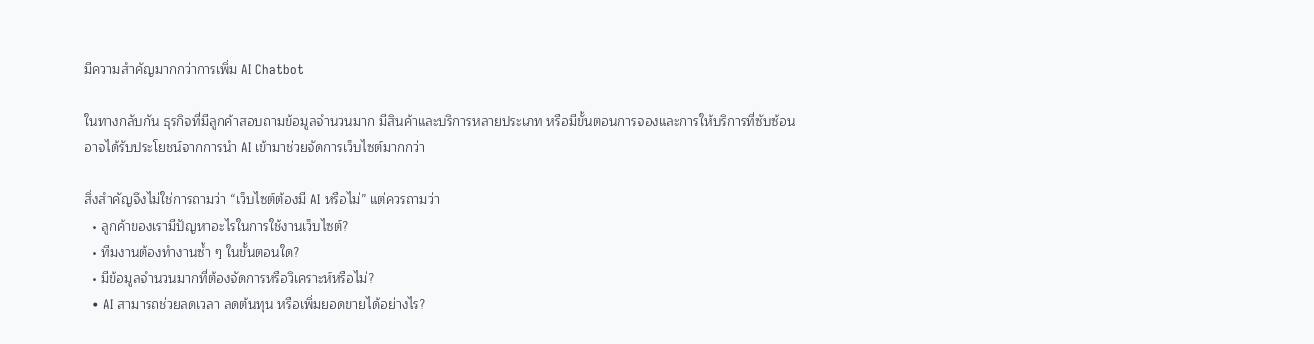มีความสำคัญมากกว่าการเพิ่ม AI Chatbot

ในทางกลับกัน ธุรกิจที่มีลูกค้าสอบถามข้อมูลจำนวนมาก มีสินค้าและบริการหลายประเภท หรือมีขั้นตอนการจองและการให้บริการที่ซับซ้อน อาจได้รับประโยชน์จากการนำ AI เข้ามาช่วยจัดการเว็บไซต์มากกว่า

สิ่งสำคัญจึงไม่ใช่การถามว่า “เว็บไซต์ต้องมี AI หรือไม่” แต่ควรถามว่า
  • ลูกค้าของเรามีปัญหาอะไรในการใช้งานเว็บไซต์?
  • ทีมงานต้องทำงานซ้ำ ๆ ในขั้นตอนใด?
  • มีข้อมูลจำนวนมากที่ต้องจัดการหรือวิเคราะห์หรือไม่?
  • AI สามารถช่วยลดเวลา ลดต้นทุน หรือเพิ่มยอดขายได้อย่างไร?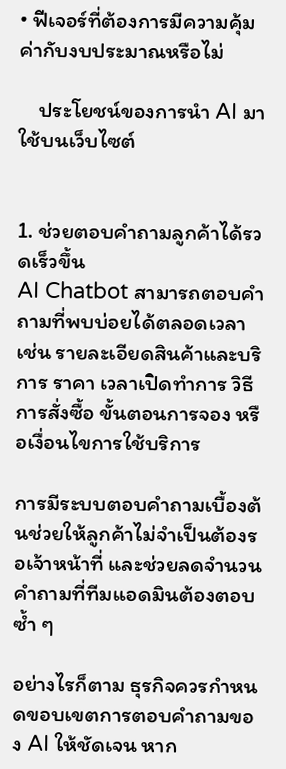• ฟีเจอร์ที่ต้องการมีความคุ้มค่ากับงบประมาณหรือไม่

    ประโยชน์ของการนำ AI มาใช้บนเว็บไซต์


1. ช่วยตอบคำถามลูกค้าได้รวดเร็วขึ้น
AI Chatbot สามารถตอบคำถามที่พบบ่อยได้ตลอดเวลา เช่น รายละเอียดสินค้าและบริการ ราคา เวลาเปิดทำการ วิธีการสั่งซื้อ ขั้นตอนการจอง หรือเงื่อนไขการใช้บริการ

การมีระบบตอบคำถามเบื้องต้นช่วยให้ลูกค้าไม่จำเป็นต้องรอเจ้าหน้าที่ และช่วยลดจำนวนคำถามที่ทีมแอดมินต้องตอบซ้ำ ๆ

อย่างไรก็ตาม ธุรกิจควรกำหนดขอบเขตการตอบคำถามของ AI ให้ชัดเจน หาก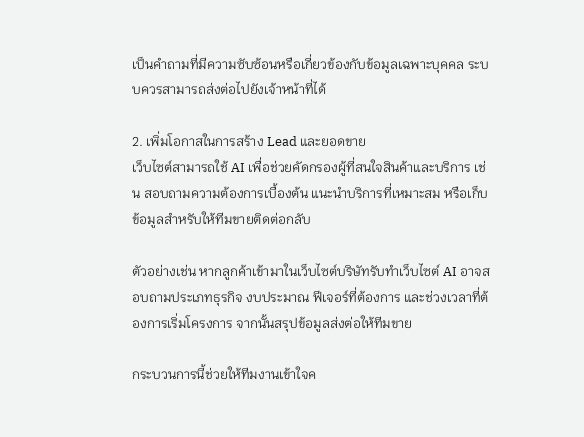เป็นคำถามที่มีความซับซ้อนหรือเกี่ยวข้องกับข้อมูลเฉพาะบุคคล ระบบควรสามารถส่งต่อไปยังเจ้าหน้าที่ได้

2. เพิ่มโอกาสในการสร้าง Lead และยอดขาย
เว็บไซต์สามารถใช้ AI เพื่อช่วยคัดกรองผู้ที่สนใจสินค้าและบริการ เช่น สอบถามความต้องการเบื้องต้น แนะนำบริการที่เหมาะสม หรือเก็บข้อมูลสำหรับให้ทีมขายติดต่อกลับ

ตัวอย่างเช่น หากลูกค้าเข้ามาในเว็บไซต์บริษัทรับทำเว็บไซต์ AI อาจสอบถามประเภทธุรกิจ งบประมาณ ฟีเจอร์ที่ต้องการ และช่วงเวลาที่ต้องการเริ่มโครงการ จากนั้นสรุปข้อมูลส่งต่อให้ทีมขาย

กระบวนการนี้ช่วยให้ทีมงานเข้าใจค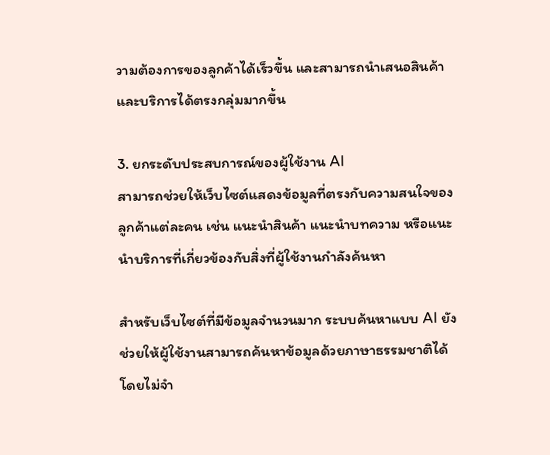วามต้องการของลูกค้าได้เร็วขึ้น และสามารถนำเสนอสินค้าและบริการได้ตรงกลุ่มมากขึ้น

3. ยกระดับประสบการณ์ของผู้ใช้งาน AI
สามารถช่วยให้เว็บไซต์แสดงข้อมูลที่ตรงกับความสนใจของลูกค้าแต่ละคน เช่น แนะนำสินค้า แนะนำบทความ หรือแนะนำบริการที่เกี่ยวข้องกับสิ่งที่ผู้ใช้งานกำลังค้นหา

สำหรับเว็บไซต์ที่มีข้อมูลจำนวนมาก ระบบค้นหาแบบ AI ยังช่วยให้ผู้ใช้งานสามารถค้นหาข้อมูลด้วยภาษาธรรมชาติได้ โดยไม่จำ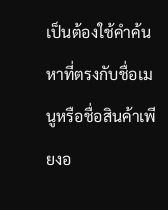เป็นต้องใช้คำค้นหาที่ตรงกับชื่อเมนูหรือชื่อสินค้าเพียงอ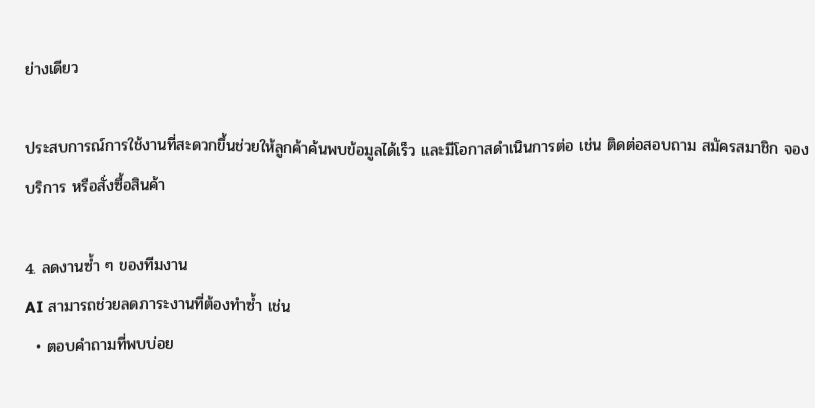ย่างเดียว

ประสบการณ์การใช้งานที่สะดวกขึ้นช่วยให้ลูกค้าค้นพบข้อมูลได้เร็ว และมีโอกาสดำเนินการต่อ เช่น ติดต่อสอบถาม สมัครสมาชิก จองบริการ หรือสั่งซื้อสินค้า

4. ลดงานซ้ำ ๆ ของทีมงาน
AI สามารถช่วยลดภาระงานที่ต้องทำซ้ำ เช่น
  • ตอบคำถามที่พบบ่อย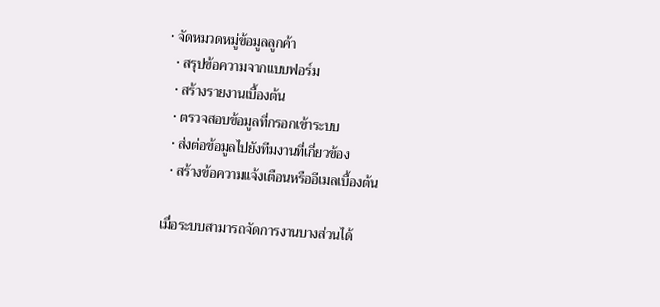• จัดหมวดหมู่ข้อมูลลูกค้า
  • สรุปข้อความจากแบบฟอร์ม
  • สร้างรายงานเบื้องต้น
  • ตรวจสอบข้อมูลที่กรอกเข้าระบบ
  • ส่งต่อข้อมูลไปยังทีมงานที่เกี่ยวข้อง
  • สร้างข้อความแจ้งเตือนหรืออีเมลเบื้องต้น

เมื่อระบบสามารถจัดการงานบางส่วนได้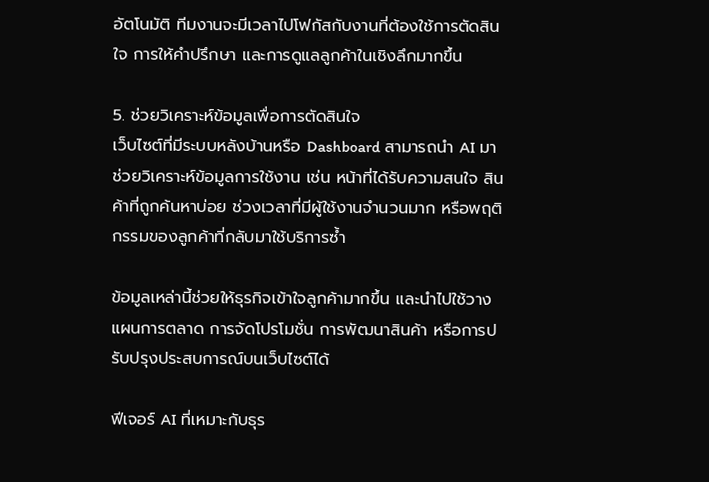อัตโนมัติ ทีมงานจะมีเวลาไปโฟกัสกับงานที่ต้องใช้การตัดสินใจ การให้คำปรึกษา และการดูแลลูกค้าในเชิงลึกมากขึ้น

5. ช่วยวิเคราะห์ข้อมูลเพื่อการตัดสินใจ
เว็บไซต์ที่มีระบบหลังบ้านหรือ Dashboard สามารถนำ AI มาช่วยวิเคราะห์ข้อมูลการใช้งาน เช่น หน้าที่ได้รับความสนใจ สินค้าที่ถูกค้นหาบ่อย ช่วงเวลาที่มีผู้ใช้งานจำนวนมาก หรือพฤติกรรมของลูกค้าที่กลับมาใช้บริการซ้ำ

ข้อมูลเหล่านี้ช่วยให้ธุรกิจเข้าใจลูกค้ามากขึ้น และนำไปใช้วางแผนการตลาด การจัดโปรโมชั่น การพัฒนาสินค้า หรือการปรับปรุงประสบการณ์บนเว็บไซต์ได้

ฟีเจอร์ AI ที่เหมาะกับธุร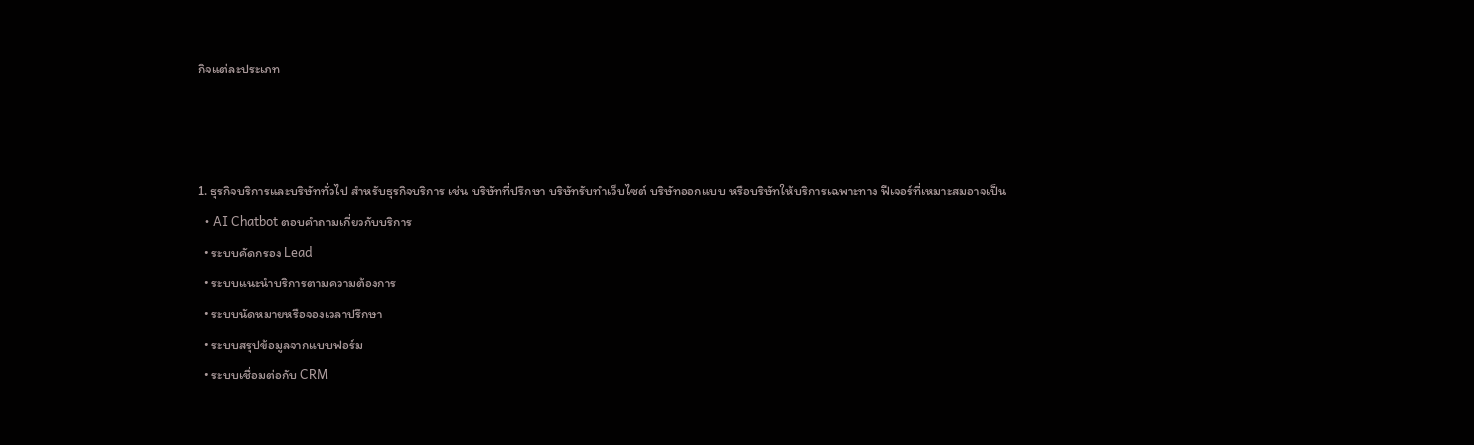กิจแต่ละประเภท



1. ธุรกิจบริการและบริษัททั่วไป สำหรับธุรกิจบริการ เช่น บริษัทที่ปรึกษา บริษัทรับทำเว็บไซต์ บริษัทออกแบบ หรือบริษัทให้บริการเฉพาะทาง ฟีเจอร์ที่เหมาะสมอาจเป็น
  • AI Chatbot ตอบคำถามเกี่ยวกับบริการ
  • ระบบคัดกรอง Lead
  • ระบบแนะนำบริการตามความต้องการ
  • ระบบนัดหมายหรือจองเวลาปรึกษา
  • ระบบสรุปข้อมูลจากแบบฟอร์ม
  • ระบบเชื่อมต่อกับ CRM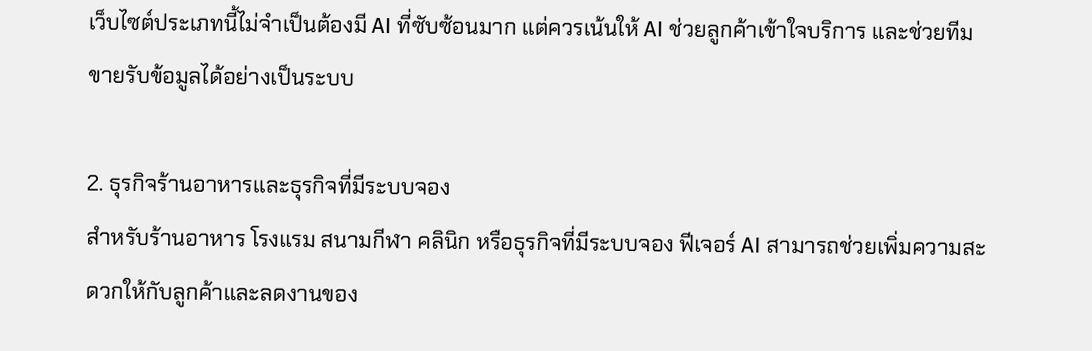เว็บไซต์ประเภทนี้ไม่จำเป็นต้องมี AI ที่ซับซ้อนมาก แต่ควรเน้นให้ AI ช่วยลูกค้าเข้าใจบริการ และช่วยทีมขายรับข้อมูลได้อย่างเป็นระบบ

2. ธุรกิจร้านอาหารและธุรกิจที่มีระบบจอง
สำหรับร้านอาหาร โรงแรม สนามกีฬา คลินิก หรือธุรกิจที่มีระบบจอง ฟีเจอร์ AI สามารถช่วยเพิ่มความสะดวกให้กับลูกค้าและลดงานของ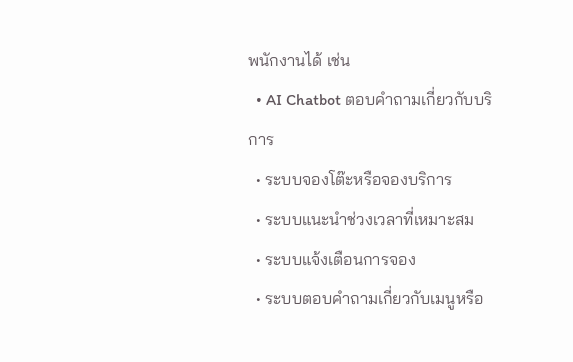พนักงานได้ เช่น
  • AI Chatbot ตอบคำถามเกี่ยวกับบริการ
  • ระบบจองโต๊ะหรือจองบริการ
  • ระบบแนะนำช่วงเวลาที่เหมาะสม
  • ระบบแจ้งเตือนการจอง
  • ระบบตอบคำถามเกี่ยวกับเมนูหรือ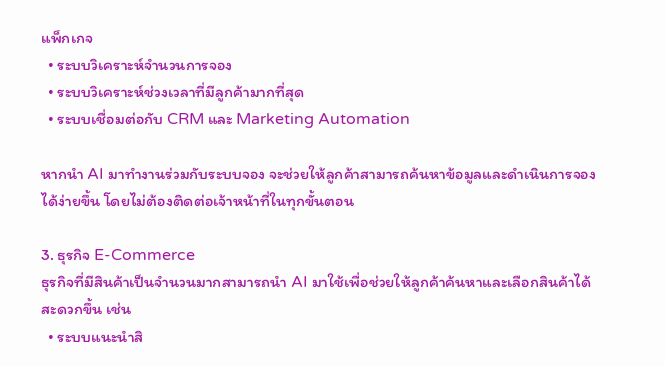แพ็กเกจ
  • ระบบวิเคราะห์จำนวนการจอง
  • ระบบวิเคราะห์ช่วงเวลาที่มีลูกค้ามากที่สุด
  • ระบบเชื่อมต่อกับ CRM และ Marketing Automation

หากนำ AI มาทำงานร่วมกับระบบจอง จะช่วยให้ลูกค้าสามารถค้นหาข้อมูลและดำเนินการจองได้ง่ายขึ้น โดยไม่ต้องติดต่อเจ้าหน้าที่ในทุกขั้นตอน

3. ธุรกิจ E-Commerce
ธุรกิจที่มีสินค้าเป็นจำนวนมากสามารถนำ AI มาใช้เพื่อช่วยให้ลูกค้าค้นหาและเลือกสินค้าได้สะดวกขึ้น เช่น
  • ระบบแนะนำสิ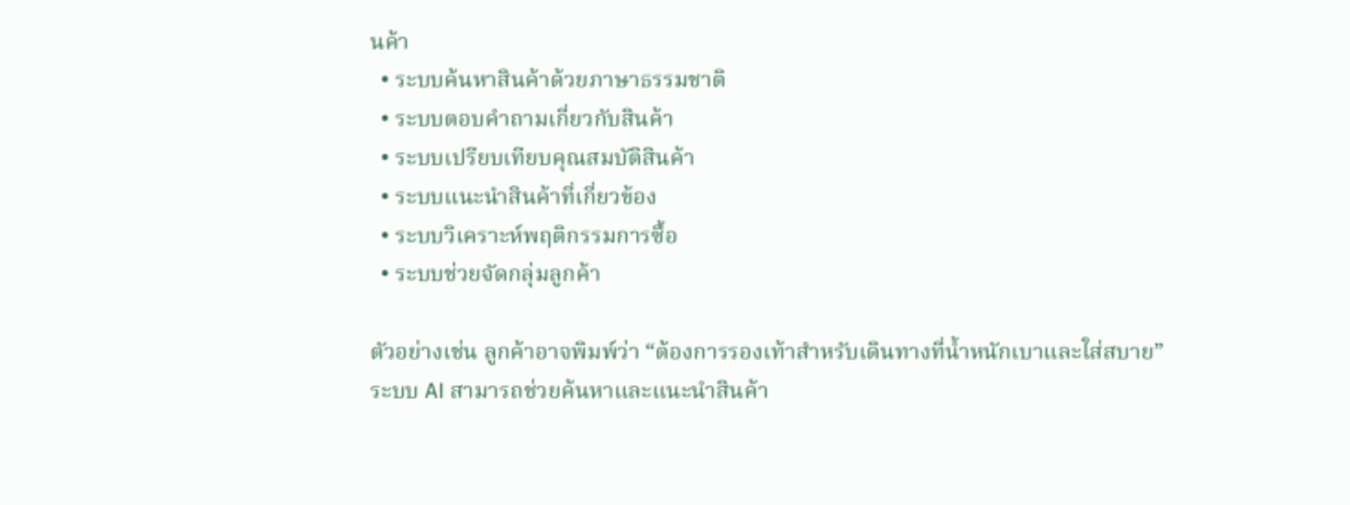นค้า
  • ระบบค้นหาสินค้าด้วยภาษาธรรมชาติ
  • ระบบตอบคำถามเกี่ยวกับสินค้า
  • ระบบเปรียบเทียบคุณสมบัติสินค้า
  • ระบบแนะนำสินค้าที่เกี่ยวข้อง
  • ระบบวิเคราะห์พฤติกรรมการซื้อ
  • ระบบช่วยจัดกลุ่มลูกค้า

ตัวอย่างเช่น ลูกค้าอาจพิมพ์ว่า “ต้องการรองเท้าสำหรับเดินทางที่น้ำหนักเบาและใส่สบาย” ระบบ AI สามารถช่วยค้นหาและแนะนำสินค้า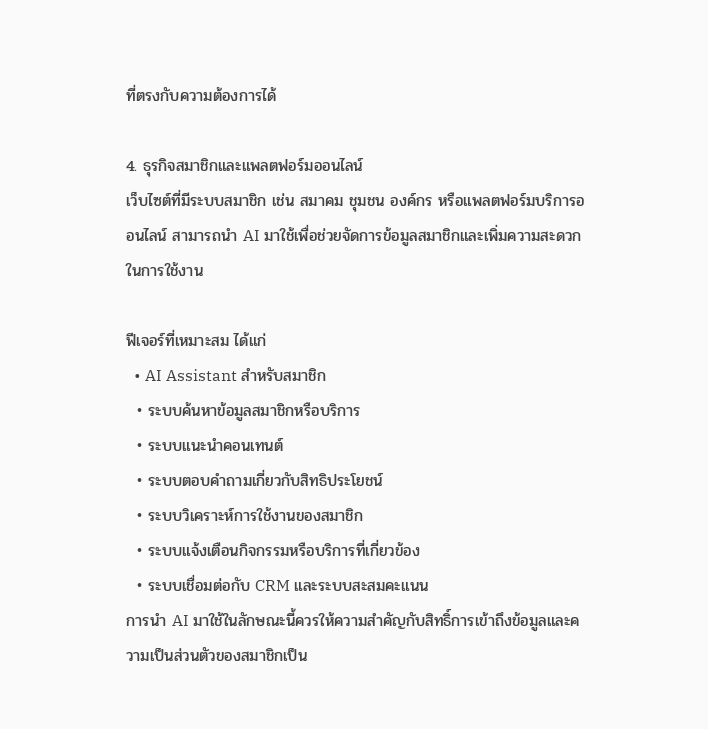ที่ตรงกับความต้องการได้

4. ธุรกิจสมาชิกและแพลตฟอร์มออนไลน์
เว็บไซต์ที่มีระบบสมาชิก เช่น สมาคม ชุมชน องค์กร หรือแพลตฟอร์มบริการออนไลน์ สามารถนำ AI มาใช้เพื่อช่วยจัดการข้อมูลสมาชิกและเพิ่มความสะดวกในการใช้งาน

ฟีเจอร์ที่เหมาะสม ได้แก่
  • AI Assistant สำหรับสมาชิก
  • ระบบค้นหาข้อมูลสมาชิกหรือบริการ
  • ระบบแนะนำคอนเทนต์
  • ระบบตอบคำถามเกี่ยวกับสิทธิประโยชน์
  • ระบบวิเคราะห์การใช้งานของสมาชิก
  • ระบบแจ้งเตือนกิจกรรมหรือบริการที่เกี่ยวข้อง
  • ระบบเชื่อมต่อกับ CRM และระบบสะสมคะแนน
การนำ AI มาใช้ในลักษณะนี้ควรให้ความสำคัญกับสิทธิ์การเข้าถึงข้อมูลและความเป็นส่วนตัวของสมาชิกเป็น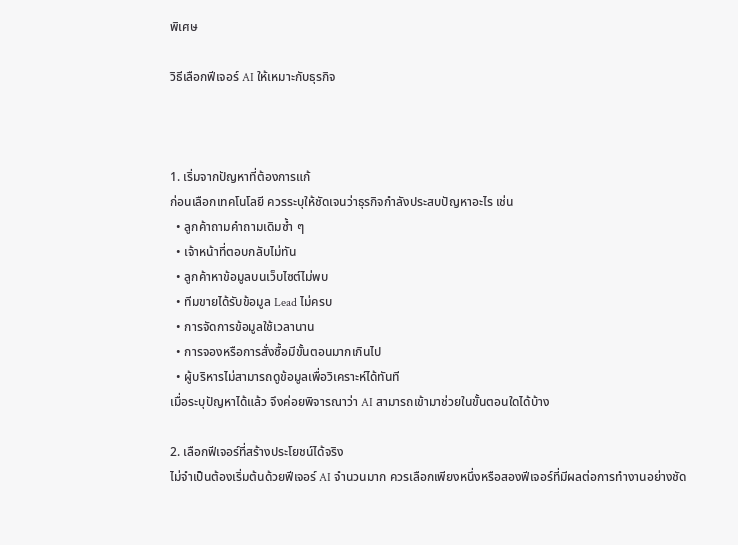พิเศษ

วิธีเลือกฟีเจอร์ AI ให้เหมาะกับธุรกิจ



1. เริ่มจากปัญหาที่ต้องการแก้
ก่อนเลือกเทคโนโลยี ควรระบุให้ชัดเจนว่าธุรกิจกำลังประสบปัญหาอะไร เช่น
  • ลูกค้าถามคำถามเดิมซ้ำ ๆ
  • เจ้าหน้าที่ตอบกลับไม่ทัน
  • ลูกค้าหาข้อมูลบนเว็บไซต์ไม่พบ
  • ทีมขายได้รับข้อมูล Lead ไม่ครบ
  • การจัดการข้อมูลใช้เวลานาน
  • การจองหรือการสั่งซื้อมีขั้นตอนมากเกินไป
  • ผู้บริหารไม่สามารถดูข้อมูลเพื่อวิเคราะห์ได้ทันที
เมื่อระบุปัญหาได้แล้ว จึงค่อยพิจารณาว่า AI สามารถเข้ามาช่วยในขั้นตอนใดได้บ้าง

2. เลือกฟีเจอร์ที่สร้างประโยชน์ได้จริง
ไม่จำเป็นต้องเริ่มต้นด้วยฟีเจอร์ AI จำนวนมาก ควรเลือกเพียงหนึ่งหรือสองฟีเจอร์ที่มีผลต่อการทำงานอย่างชัด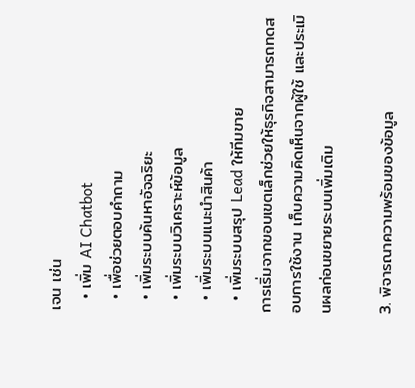เจน เช่น
  • เพิ่ม AI Chatbot
  • เพื่อช่วยตอบคำถาม
  • เพิ่มระบบค้นหาอัจฉริยะ
  • เพิ่มระบบวิเคราะห์ข้อมูล
  • เพิ่มระบบแนะนำสินค้า
  • เพิ่มระบบสรุป Lead ให้ทีมขาย
การเริ่มจากขอบเขตเล็กช่วยให้ธุรกิจสามารถทดสอบการใช้งาน เก็บความคิดเห็นจากผู้ใช้ และประเมินผลก่อนขยายระบบเพิ่มเติม

3. พิจารณาความพร้อมของข้อมูล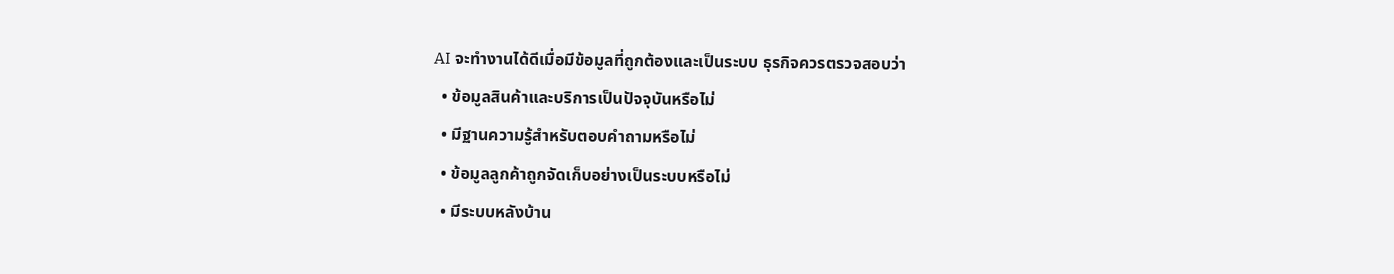AI จะทำงานได้ดีเมื่อมีข้อมูลที่ถูกต้องและเป็นระบบ ธุรกิจควรตรวจสอบว่า
  • ข้อมูลสินค้าและบริการเป็นปัจจุบันหรือไม่
  • มีฐานความรู้สำหรับตอบคำถามหรือไม่
  • ข้อมูลลูกค้าถูกจัดเก็บอย่างเป็นระบบหรือไม่
  • มีระบบหลังบ้าน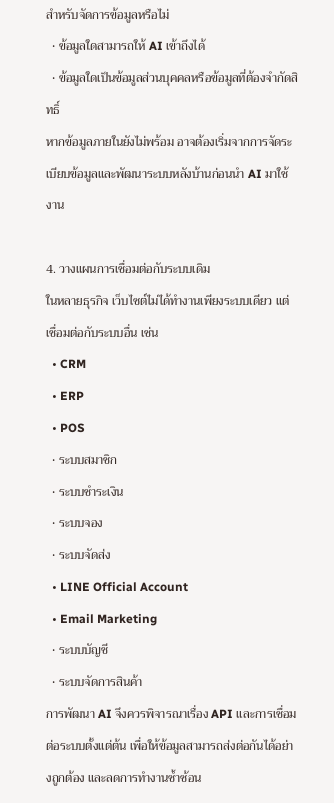สำหรับจัดการข้อมูลหรือไม่
  • ข้อมูลใดสามารถให้ AI เข้าถึงได้
  • ข้อมูลใดเป็นข้อมูลส่วนบุคคลหรือข้อมูลที่ต้องจำกัดสิทธิ์
หากข้อมูลภายในยังไม่พร้อม อาจต้องเริ่มจากการจัดระเบียบข้อมูลและพัฒนาระบบหลังบ้านก่อนนำ AI มาใช้งาน

4. วางแผนการเชื่อมต่อกับระบบเดิม
ในหลายธุรกิจ เว็บไซต์ไม่ได้ทำงานเพียงระบบเดียว แต่เชื่อมต่อกับระบบอื่น เช่น
  • CRM
  • ERP
  • POS
  • ระบบสมาชิก
  • ระบบชำระเงิน
  • ระบบจอง
  • ระบบจัดส่ง
  • LINE Official Account
  • Email Marketing
  • ระบบบัญชี
  • ระบบจัดการสินค้า
การพัฒนา AI จึงควรพิจารณาเรื่อง API และการเชื่อมต่อระบบตั้งแต่ต้น เพื่อให้ข้อมูลสามารถส่งต่อกันได้อย่างถูกต้อง และลดการทำงานซ้ำซ้อน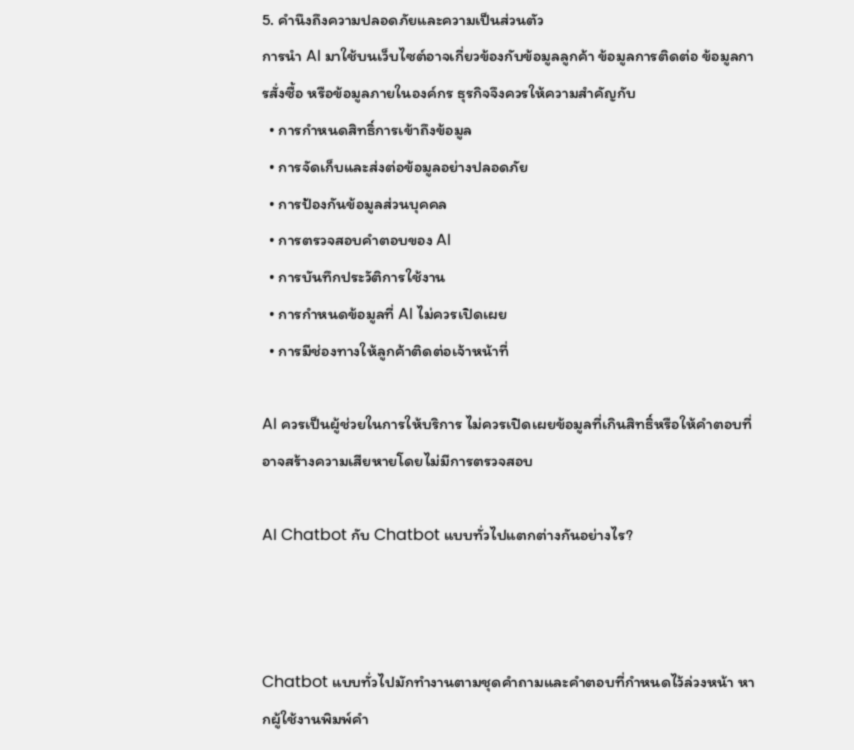5. คำนึงถึงความปลอดภัยและความเป็นส่วนตัว
การนำ AI มาใช้บนเว็บไซต์อาจเกี่ยวข้องกับข้อมูลลูกค้า ข้อมูลการติดต่อ ข้อมูลการสั่งซื้อ หรือข้อมูลภายในองค์กร ธุรกิจจึงควรให้ความสำคัญกับ
  • การกำหนดสิทธิ์การเข้าถึงข้อมูล
  • การจัดเก็บและส่งต่อข้อมูลอย่างปลอดภัย
  • การป้องกันข้อมูลส่วนบุคคล
  • การตรวจสอบคำตอบของ AI
  • การบันทึกประวัติการใช้งาน
  • การกำหนดข้อมูลที่ AI ไม่ควรเปิดเผย
  • การมีช่องทางให้ลูกค้าติดต่อเจ้าหน้าที่

AI ควรเป็นผู้ช่วยในการให้บริการ ไม่ควรเปิดเผยข้อมูลที่เกินสิทธิ์หรือให้คำตอบที่อาจสร้างความเสียหายโดยไม่มีการตรวจสอบ

AI Chatbot กับ Chatbot แบบทั่วไปแตกต่างกันอย่างไร?



Chatbot แบบทั่วไปมักทำงานตามชุดคำถามและคำตอบที่กำหนดไว้ล่วงหน้า หากผู้ใช้งานพิมพ์คำ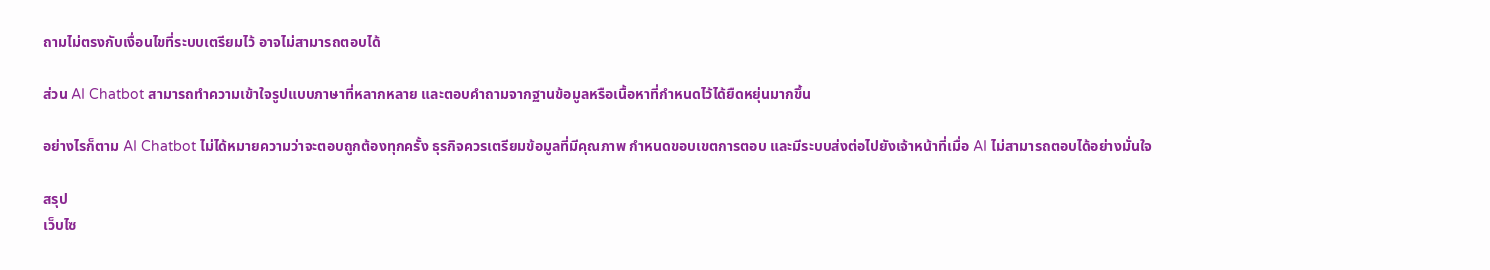ถามไม่ตรงกับเงื่อนไขที่ระบบเตรียมไว้ อาจไม่สามารถตอบได้

ส่วน AI Chatbot สามารถทำความเข้าใจรูปแบบภาษาที่หลากหลาย และตอบคำถามจากฐานข้อมูลหรือเนื้อหาที่กำหนดไว้ได้ยืดหยุ่นมากขึ้น

อย่างไรก็ตาม AI Chatbot ไม่ได้หมายความว่าจะตอบถูกต้องทุกครั้ง ธุรกิจควรเตรียมข้อมูลที่มีคุณภาพ กำหนดขอบเขตการตอบ และมีระบบส่งต่อไปยังเจ้าหน้าที่เมื่อ AI ไม่สามารถตอบได้อย่างมั่นใจ

สรุป
เว็บไซ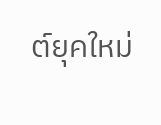ต์ยุคใหม่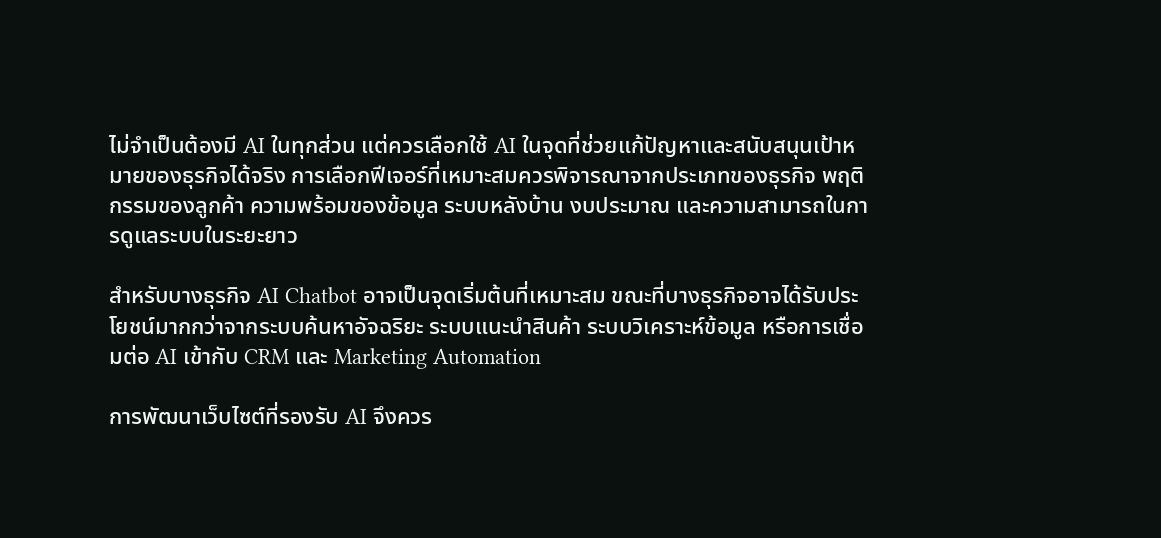ไม่จำเป็นต้องมี AI ในทุกส่วน แต่ควรเลือกใช้ AI ในจุดที่ช่วยแก้ปัญหาและสนับสนุนเป้าหมายของธุรกิจได้จริง การเลือกฟีเจอร์ที่เหมาะสมควรพิจารณาจากประเภทของธุรกิจ พฤติกรรมของลูกค้า ความพร้อมของข้อมูล ระบบหลังบ้าน งบประมาณ และความสามารถในการดูแลระบบในระยะยาว

สำหรับบางธุรกิจ AI Chatbot อาจเป็นจุดเริ่มต้นที่เหมาะสม ขณะที่บางธุรกิจอาจได้รับประโยชน์มากกว่าจากระบบค้นหาอัจฉริยะ ระบบแนะนำสินค้า ระบบวิเคราะห์ข้อมูล หรือการเชื่อมต่อ AI เข้ากับ CRM และ Marketing Automation

การพัฒนาเว็บไซต์ที่รองรับ AI จึงควร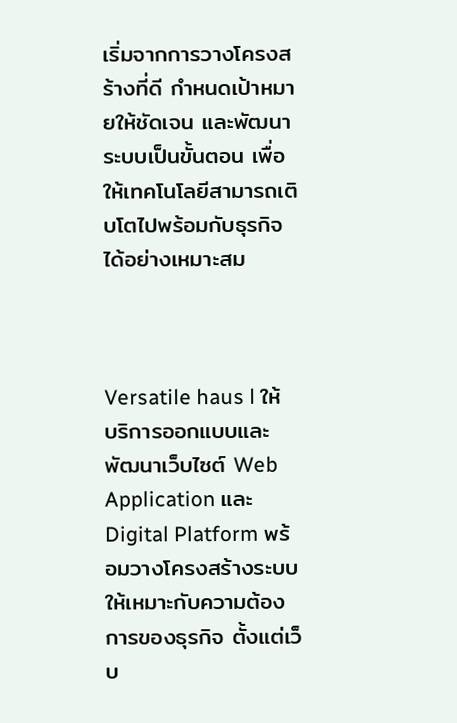เริ่มจากการวางโครงสร้างที่ดี กำหนดเป้าหมายให้ชัดเจน และพัฒนาระบบเป็นขั้นตอน เพื่อให้เทคโนโลยีสามารถเติบโตไปพร้อมกับธุรกิจได้อย่างเหมาะสม



Versatile haus l ให้บริการออกแบบและพัฒนาเว็บไซต์ Web Application และ Digital Platform พร้อมวางโครงสร้างระบบให้เหมาะกับความต้องการของธุรกิจ ตั้งแต่เว็บ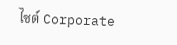ไซต์ Corporate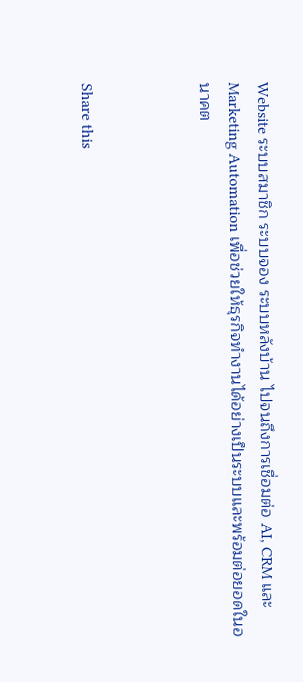Website ระบบสมาชิก ระบบจอง ระบบหลังบ้าน ไปจนถึงการเชื่อมต่อ AI, CRM และ Marketing Automation เพื่อช่วยให้ธุรกิจทำงานได้อย่างเป็นระบบและพร้อมต่อยอดในอนาคต



Share this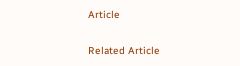Article

Related Article